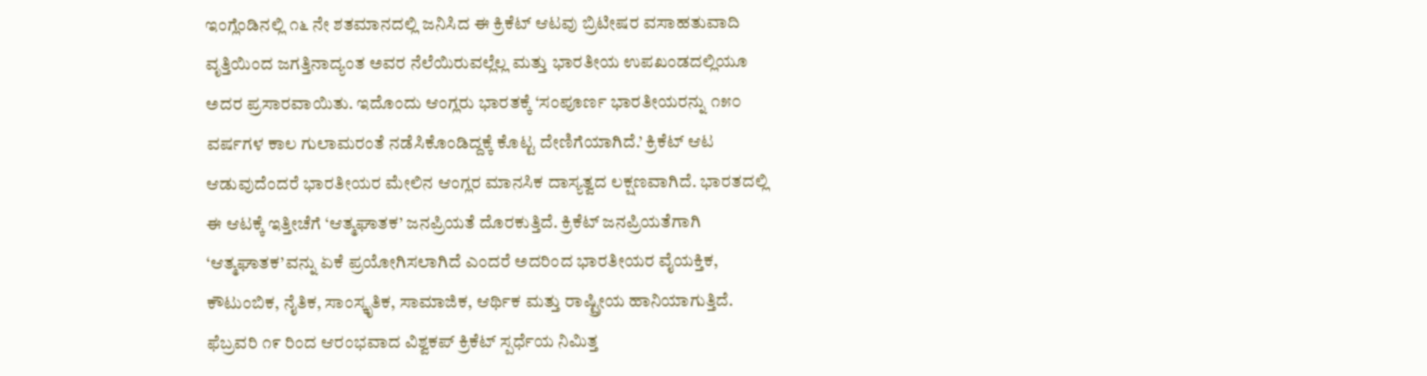ಇಂಗ್ಲೆಂಡಿನಲ್ಲಿ ೧೬ ನೇ ಶತಮಾನದಲ್ಲಿ ಜನಿಸಿದ ಈ ಕ್ರಿಕೆಟ್ ಆಟವು ಬ್ರಿಟೀಷರ ವಸಾಹತುವಾದಿ ವೃತ್ತಿಯಿಂದ ಜಗತ್ತಿನಾದ್ಯಂತ ಅವರ ನೆಲೆಯಿರುವಲ್ಲೆಲ್ಲ ಮತ್ತು ಭಾರತೀಯ ಉಪಖಂಡದಲ್ಲಿಯೂ ಅದರ ಪ್ರಸಾರವಾಯಿತು. ಇದೊಂದು ಆಂಗ್ಲರು ಭಾರತಕ್ಕೆ ‘ಸಂಪೂರ್ಣ ಭಾರತೀಯರನ್ನು ೧೫೦ ವರ್ಷಗಳ ಕಾಲ ಗುಲಾಮರಂತೆ ನಡೆಸಿಕೊಂಡಿದ್ದಕ್ಕೆ ಕೊಟ್ಟ ದೇಣಿಗೆಯಾಗಿದೆ.’ ಕ್ರಿಕೆಟ್ ಆಟ ಆಡುವುದೆಂದರೆ ಭಾರತೀಯರ ಮೇಲಿನ ಆಂಗ್ಲರ ಮಾನಸಿಕ ದಾಸ್ಯತ್ವದ ಲಕ್ಷಣವಾಗಿದೆ. ಭಾರತದಲ್ಲಿ ಈ ಆಟಕ್ಕೆ ಇತ್ತೀಚೆಗೆ ‘ಆತ್ಮಘಾತಕ’ ಜನಪ್ರಿಯತೆ ದೊರಕುತ್ತಿದೆ. ಕ್ರಿಕೆಟ್ ಜನಪ್ರಿಯತೆಗಾಗಿ ‘ಆತ್ಮಘಾತಕ’ವನ್ನು ಏಕೆ ಪ್ರಯೋಗಿಸಲಾಗಿದೆ ಎಂದರೆ ಅದರಿಂದ ಭಾರತೀಯರ ವೈಯಕ್ತಿಕ, ಕೌಟುಂಬಿಕ, ನೈತಿಕ, ಸಾಂಸ್ಕೃತಿಕ, ಸಾಮಾಜಿಕ, ಆರ್ಥಿಕ ಮತ್ತು ರಾಷ್ಟ್ರೀಯ ಹಾನಿಯಾಗುತ್ತಿದೆ. ಫೆಬ್ರವರಿ ೧೯ ರಿಂದ ಆರಂಭವಾದ ವಿಶ್ವಕಪ್ ಕ್ರಿಕೆಟ್ ಸ್ಪರ್ಧೆಯ ನಿಮಿತ್ತ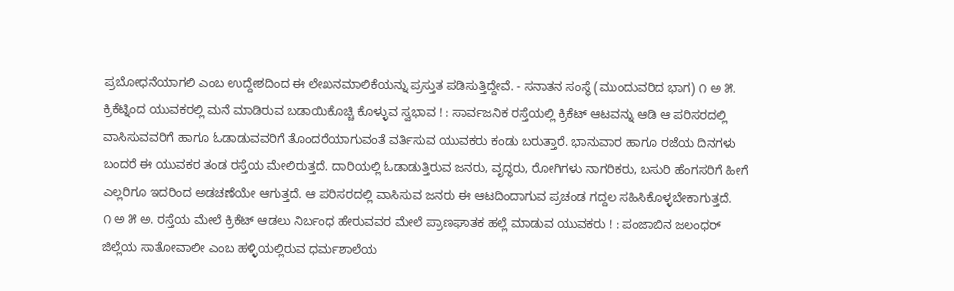ಪ್ರಬೋಧನೆಯಾಗಲಿ ಎಂಬ ಉದ್ದೇಶದಿಂದ ಈ ಲೇಖನಮಾಲಿಕೆಯನ್ನು ಪ್ರಸ್ತುತ ಪಡಿಸುತ್ತಿದ್ದೇವೆ. - ಸನಾತನ ಸಂಸ್ಥೆ (ಮುಂದುವರಿದ ಭಾಗ) ೧ ಅ ೫. ಕ್ರಿಕೆಟ್ನಿಂದ ಯುವಕರಲ್ಲಿ ಮನೆ ಮಾಡಿರುವ ಬಡಾಯಿಕೊಚ್ಚಿ ಕೊಳ್ಳುವ ಸ್ವಭಾವ ! : ಸಾರ್ವಜನಿಕ ರಸ್ತೆಯಲ್ಲಿ ಕ್ರಿಕೆಟ್ ಆಟವನ್ನು ಆಡಿ ಆ ಪರಿಸರದಲ್ಲಿ ವಾಸಿಸುವವರಿಗೆ ಹಾಗೂ ಓಡಾಡುವವರಿಗೆ ತೊಂದರೆಯಾಗುವಂತೆ ವರ್ತಿಸುವ ಯುವಕರು ಕಂಡು ಬರುತ್ತಾರೆ. ಭಾನುವಾರ ಹಾಗೂ ರಜೆಯ ದಿನಗಳು ಬಂದರೆ ಈ ಯುವಕರ ತಂಡ ರಸ್ತೆಯ ಮೇಲಿರುತ್ತದೆ. ದಾರಿಯಲ್ಲಿ ಓಡಾಡುತ್ತಿರುವ ಜನರು, ವೃದ್ಧರು, ರೋಗಿಗಳು ನಾಗರಿಕರು, ಬಸುರಿ ಹೆಂಗಸರಿಗೆ ಹೀಗೆ ಎಲ್ಲರಿಗೂ ಇದರಿಂದ ಅಡಚಣೆಯೇ ಆಗುತ್ತದೆ. ಆ ಪರಿಸರದಲ್ಲಿ ವಾಸಿಸುವ ಜನರು ಈ ಆಟದಿಂದಾಗುವ ಪ್ರಚಂಡ ಗದ್ದಲ ಸಹಿಸಿಕೊಳ್ಳಬೇಕಾಗುತ್ತದೆ.
೧ ಅ ೫ ಅ. ರಸ್ತೆಯ ಮೇಲೆ ಕ್ರಿಕೆಟ್ ಆಡಲು ನಿರ್ಬಂಧ ಹೇರುವವರ ಮೇಲೆ ಪ್ರಾಣಘಾತಕ ಹಲ್ಲೆ ಮಾಡುವ ಯುವಕರು ! : ಪಂಜಾಬಿನ ಜಲಂಧರ್ ಜಿಲ್ಲೆಯ ಸಾತೋವಾಲೀ ಎಂಬ ಹಳ್ಳಿಯಲ್ಲಿರುವ ಧರ್ಮಶಾಲೆಯ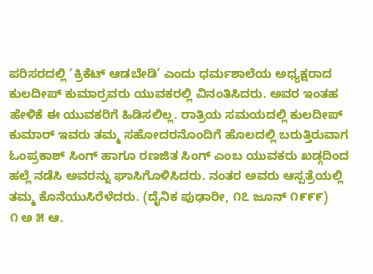ಪರಿಸರದಲ್ಲಿ ‘ಕ್ರಿಕೆಟ್ ಆಡಬೇಡಿ’ ಎಂದು ಧರ್ಮಶಾಲೆಯ ಅಧ್ಯಕ್ಷರಾದ ಕುಲದೀಪ್ ಕುಮಾರ್ರವರು ಯುವಕರಲ್ಲಿ ವಿನಂತಿಸಿದರು. ಅವರ ಇಂತಹ ಹೇಳಿಕೆ ಈ ಯುವಕರಿಗೆ ಹಿಡಿಸಲಿಲ್ಲ. ರಾತ್ರಿಯ ಸಮಯದಲ್ಲಿ ಕುಲದೀಪ್ ಕುಮಾರ್ ಇವರು ತಮ್ಮ ಸಹೋದರನೊಂದಿಗೆ ಹೊಲದಲ್ಲಿ ಬರುತ್ತಿರುವಾಗ ಓಂಪ್ರಕಾಶ್ ಸಿಂಗ್ ಹಾಗೂ ರಣಜಿತ ಸಿಂಗ್ ಎಂಬ ಯುವಕರು ಖಡ್ಗದಿಂದ ಹಲ್ಲೆ ನಡೆಸಿ ಅವರನ್ನು ಘಾಸಿಗೊಳಿಸಿದರು. ನಂತರ ಅವರು ಆಸ್ಪತ್ರೆಯಲ್ಲಿ ತಮ್ಮ ಕೊನೆಯುಸಿರೆಳೆದರು. (ದೈನಿಕ ಪುಢಾರೀ, ೧೭ ಜೂನ್ ೧೯೯೯)
೧ ಅ ೫ ಆ.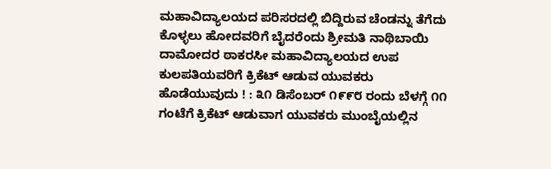ಮಹಾವಿದ್ಯಾಲಯದ ಪರಿಸರದಲ್ಲಿ ಬಿದ್ದಿರುವ ಚೆಂಡನ್ನು ತೆಗೆದು ಕೊಳ್ಳಲು ಹೋದವರಿಗೆ ಬೈದರೆಂದು ಶ್ರೀಮತಿ ನಾಥಿಬಾಯಿ ದಾಮೋದರ ಠಾಕರಸೀ ಮಹಾವಿದ್ಯಾಲಯದ ಉಪ ಕುಲಪತಿಯವರಿಗೆ ಕ್ರಿಕೆಟ್ ಆಡುವ ಯುವಕರು ಹೊಡೆಯುವುದು ! : ೩೧ ಡಿಸೆಂಬರ್ ೧೯೯೮ ರಂದು ಬೆಳಗ್ಗೆ ೧೧ ಗಂಟೆಗೆ ಕ್ರಿಕೆಟ್ ಆಡುವಾಗ ಯುವಕರು ಮುಂಬೈಯಲ್ಲಿನ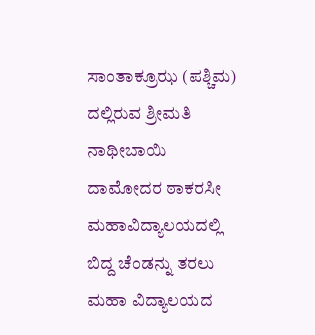ಸಾಂತಾಕ್ರೂಝ (ಪಶ್ಚಿಮ) ದಲ್ಲಿರುವ ಶ್ರೀಮತಿ ನಾಥೀಬಾಯಿ ದಾಮೋದರ ಠಾಕರಸೀ ಮಹಾವಿದ್ಯಾಲಯದಲ್ಲಿ ಬಿದ್ದ ಚೆಂಡನ್ನು ತರಲು ಮಹಾ ವಿದ್ಯಾಲಯದ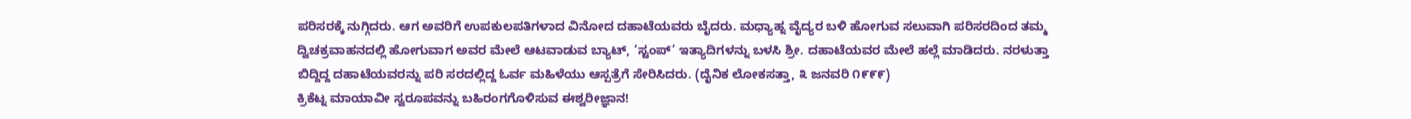ಪರಿಸರಕ್ಕೆ ನುಗ್ಗಿದರು. ಆಗ ಅವರಿಗೆ ಉಪಕುಲಪತಿಗಳಾದ ವಿನೋದ ದಹಾಟೆಯವರು ಬೈದರು. ಮಧ್ಯಾಹ್ನ ವೈದ್ಯರ ಬಳಿ ಹೋಗುವ ಸಲುವಾಗಿ ಪರಿಸರದಿಂದ ತಮ್ಮ ದ್ವಿಚಕ್ರವಾಹನದಲ್ಲಿ ಹೋಗುವಾಗ ಅವರ ಮೇಲೆ ಆಟವಾಡುವ ಬ್ಯಾಟ್, ‘ಸ್ಟಂಪ್’ ಇತ್ಯಾದಿಗಳನ್ನು ಬಳಸಿ ಶ್ರೀ. ದಹಾಟೆಯವರ ಮೇಲೆ ಹಲ್ಲೆ ಮಾಡಿದರು. ನರಳುತ್ತಾ ಬಿದ್ದಿದ್ದ ದಹಾಟೆಯವರನ್ನು ಪರಿ ಸರದಲ್ಲಿದ್ದ ಓರ್ವ ಮಹಿಳೆಯು ಆಸ್ಪತ್ರೆಗೆ ಸೇರಿಸಿದರು. (ದೈನಿಕ ಲೋಕಸತ್ತಾ, ೩ ಜನವರಿ ೧೯೯೯)
ಕ್ರಿಕೆಟ್ನ ಮಾಯಾವೀ ಸ್ವರೂಪವನ್ನು ಬಹಿರಂಗಗೊಳಿಸುವ ಈಶ್ವರೀಜ್ಞಾನ!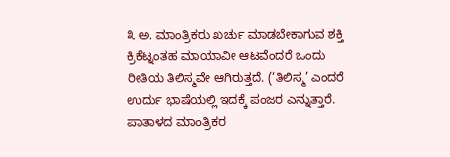೩ ಅ. ಮಾಂತ್ರಿಕರು ಖರ್ಚು ಮಾಡಬೇಕಾಗುವ ಶಕ್ತಿ
ಕ್ರಿಕೆಟ್ನಂತಹ ಮಾಯಾವೀ ಆಟವೆಂದರೆ ಒಂದು ರೀತಿಯ ತಿಲಿಸ್ಮವೇ ಆಗಿರುತ್ತದೆ. (‘ತಿಲಿಸ್ಮ’ ಎಂದರೆ ಉರ್ದು ಭಾಷೆಯಲ್ಲಿ ಇದಕ್ಕೆ ಪಂಜರ ಎನ್ನುತ್ತಾರೆ. ಪಾತಾಳದ ಮಾಂತ್ರಿಕರ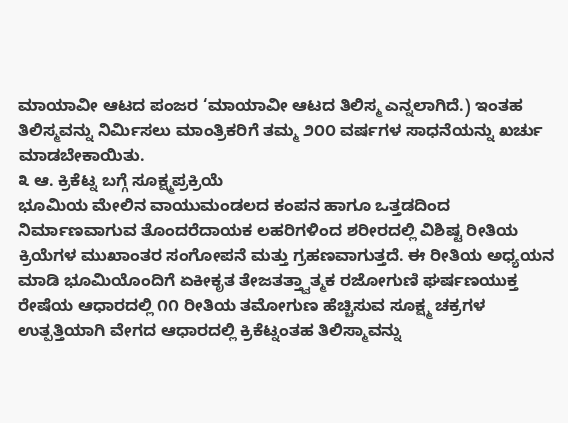ಮಾಯಾವೀ ಆಟದ ಪಂಜರ ‘ಮಾಯಾವೀ ಆಟದ ತಿಲಿಸ್ಮ ಎನ್ನಲಾಗಿದೆ.) ಇಂತಹ ತಿಲಿಸ್ಮವನ್ನು ನಿರ್ಮಿಸಲು ಮಾಂತ್ರಿಕರಿಗೆ ತಮ್ಮ ೨೦೦ ವರ್ಷಗಳ ಸಾಧನೆಯನ್ನು ಖರ್ಚು ಮಾಡಬೇಕಾಯಿತು.
೩ ಆ. ಕ್ರಿಕೆಟ್ನ ಬಗ್ಗೆ ಸೂಕ್ಷ್ಮಪ್ರಕ್ರಿಯೆ
ಭೂಮಿಯ ಮೇಲಿನ ವಾಯುಮಂಡಲದ ಕಂಪನ ಹಾಗೂ ಒತ್ತಡದಿಂದ ನಿರ್ಮಾಣವಾಗುವ ತೊಂದರೆದಾಯಕ ಲಹರಿಗಳಿಂದ ಶರೀರದಲ್ಲಿ ವಿಶಿಷ್ಟ ರೀತಿಯ ಕ್ರಿಯೆಗಳ ಮುಖಾಂತರ ಸಂಗೋಪನೆ ಮತ್ತು ಗ್ರಹಣವಾಗುತ್ತದೆ. ಈ ರೀತಿಯ ಅಧ್ಯಯನ ಮಾಡಿ ಭೂಮಿಯೊಂದಿಗೆ ಏಕೀಕೃತ ತೇಜತತ್ತ್ವಾತ್ಮಕ ರಜೋಗುಣಿ ಘರ್ಷಣಯುಕ್ತ ರೇಷೆಯ ಆಧಾರದಲ್ಲಿ ೧೧ ರೀತಿಯ ತಮೋಗುಣ ಹೆಚ್ಚಿಸುವ ಸೂಕ್ಷ್ಮ ಚಕ್ರಗಳ ಉತ್ಪತ್ತಿಯಾಗಿ ವೇಗದ ಆಧಾರದಲ್ಲಿ ಕ್ರಿಕೆಟ್ನಂತಹ ತಿಲಿಸ್ಮಾವನ್ನು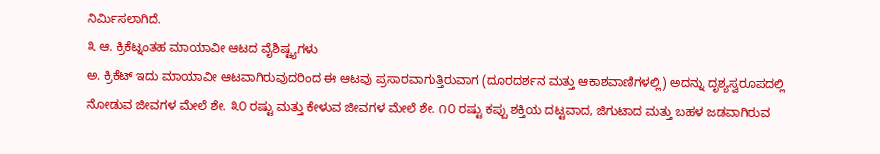ನಿರ್ಮಿಸಲಾಗಿದೆ.
೩ ಆ. ಕ್ರಿಕೆಟ್ನಂತಹ ಮಾಯಾವೀ ಆಟದ ವೈಶಿಷ್ಟ್ಯಗಳು
ಅ. ಕ್ರಿಕೆಟ್ ಇದು ಮಾಯಾವೀ ಆಟವಾಗಿರುವುದರಿಂದ ಈ ಆಟವು ಪ್ರಸಾರವಾಗುತ್ತಿರುವಾಗ (ದೂರದರ್ಶನ ಮತ್ತು ಆಕಾಶವಾಣಿಗಳಲ್ಲಿ) ಅದನ್ನು ದೃಶ್ಯಸ್ವರೂಪದಲ್ಲಿ ನೋಡುವ ಜೀವಗಳ ಮೇಲೆ ಶೇ. ೩೦ ರಷ್ಟು ಮತ್ತು ಕೇಳುವ ಜೀವಗಳ ಮೇಲೆ ಶೇ. ೧೦ ರಷ್ಟು ಕಪ್ಪು ಶಕ್ತಿಯ ದಟ್ಟವಾದ, ಜಿಗುಟಾದ ಮತ್ತು ಬಹಳ ಜಡವಾಗಿರುವ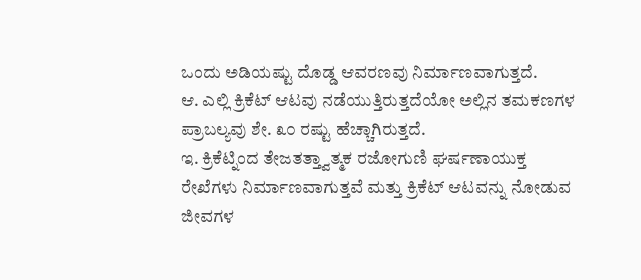ಒಂದು ಅಡಿಯಷ್ಟು ದೊಡ್ಡ ಆವರಣವು ನಿರ್ಮಾಣವಾಗುತ್ತದೆ.
ಆ. ಎಲ್ಲಿ ಕ್ರಿಕೆಟ್ ಆಟವು ನಡೆಯುತ್ತಿರುತ್ತದೆಯೋ ಅಲ್ಲಿನ ತಮಕಣಗಳ ಪ್ರಾಬಲ್ಯವು ಶೇ. ೩೦ ರಷ್ಟು ಹೆಚ್ಚಾಗಿರುತ್ತದೆ.
ಇ. ಕ್ರಿಕೆಟ್ನಿಂದ ತೇಜತತ್ತ್ವಾತ್ಮಕ ರಜೋಗುಣಿ ಘರ್ಷಣಾಯುಕ್ತ ರೇಖೆಗಳು ನಿರ್ಮಾಣವಾಗುತ್ತವೆ ಮತ್ತು ಕ್ರಿಕೆಟ್ ಆಟವನ್ನು ನೋಡುವ ಜೀವಗಳ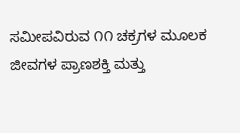ಸಮೀಪವಿರುವ ೧೧ ಚಕ್ರಗಳ ಮೂಲಕ ಜೀವಗಳ ಪ್ರಾಣಶಕ್ತಿ ಮತ್ತು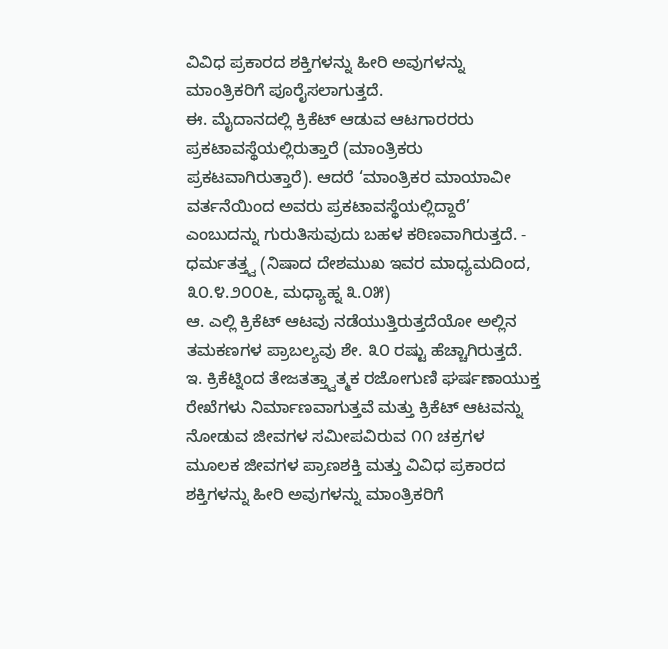ವಿವಿಧ ಪ್ರಕಾರದ ಶಕ್ತಿಗಳನ್ನು ಹೀರಿ ಅವುಗಳನ್ನು ಮಾಂತ್ರಿಕರಿಗೆ ಪೂರೈಸಲಾಗುತ್ತದೆ.
ಈ. ಮೈದಾನದಲ್ಲಿ ಕ್ರಿಕೆಟ್ ಆಡುವ ಆಟಗಾರರರು ಪ್ರಕಟಾವಸ್ಥೆಯಲ್ಲಿರುತ್ತಾರೆ (ಮಾಂತ್ರಿಕರು ಪ್ರಕಟವಾಗಿರುತ್ತಾರೆ). ಆದರೆ ‘ಮಾಂತ್ರಿಕರ ಮಾಯಾವೀ ವರ್ತನೆಯಿಂದ ಅವರು ಪ್ರಕಟಾವಸ್ಥೆಯಲ್ಲಿದ್ದಾರೆ’ ಎಂಬುದನ್ನು ಗುರುತಿಸುವುದು ಬಹಳ ಕಠಿಣವಾಗಿರುತ್ತದೆ. - ಧರ್ಮತತ್ತ್ವ (ನಿಷಾದ ದೇಶಮುಖ ಇವರ ಮಾಧ್ಯಮದಿಂದ, ೩೦.೪.೨೦೦೬, ಮಧ್ಯಾಹ್ನ ೩.೦೫)
ಆ. ಎಲ್ಲಿ ಕ್ರಿಕೆಟ್ ಆಟವು ನಡೆಯುತ್ತಿರುತ್ತದೆಯೋ ಅಲ್ಲಿನ ತಮಕಣಗಳ ಪ್ರಾಬಲ್ಯವು ಶೇ. ೩೦ ರಷ್ಟು ಹೆಚ್ಚಾಗಿರುತ್ತದೆ.
ಇ. ಕ್ರಿಕೆಟ್ನಿಂದ ತೇಜತತ್ತ್ವಾತ್ಮಕ ರಜೋಗುಣಿ ಘರ್ಷಣಾಯುಕ್ತ ರೇಖೆಗಳು ನಿರ್ಮಾಣವಾಗುತ್ತವೆ ಮತ್ತು ಕ್ರಿಕೆಟ್ ಆಟವನ್ನು ನೋಡುವ ಜೀವಗಳ ಸಮೀಪವಿರುವ ೧೧ ಚಕ್ರಗಳ ಮೂಲಕ ಜೀವಗಳ ಪ್ರಾಣಶಕ್ತಿ ಮತ್ತು ವಿವಿಧ ಪ್ರಕಾರದ ಶಕ್ತಿಗಳನ್ನು ಹೀರಿ ಅವುಗಳನ್ನು ಮಾಂತ್ರಿಕರಿಗೆ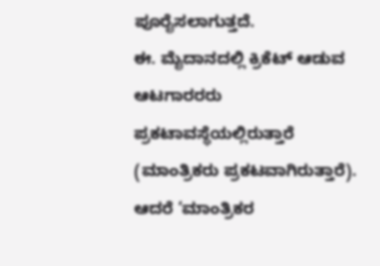ಪೂರೈಸಲಾಗುತ್ತದೆ.
ಈ. ಮೈದಾನದಲ್ಲಿ ಕ್ರಿಕೆಟ್ ಆಡುವ ಆಟಗಾರರರು ಪ್ರಕಟಾವಸ್ಥೆಯಲ್ಲಿರುತ್ತಾರೆ (ಮಾಂತ್ರಿಕರು ಪ್ರಕಟವಾಗಿರುತ್ತಾರೆ). ಆದರೆ ‘ಮಾಂತ್ರಿಕರ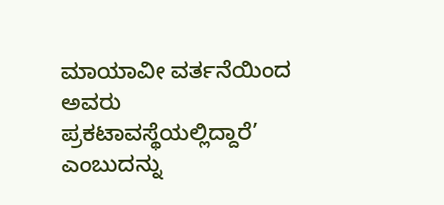ಮಾಯಾವೀ ವರ್ತನೆಯಿಂದ ಅವರು ಪ್ರಕಟಾವಸ್ಥೆಯಲ್ಲಿದ್ದಾರೆ’ ಎಂಬುದನ್ನು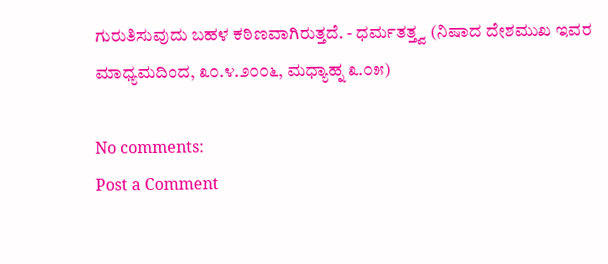ಗುರುತಿಸುವುದು ಬಹಳ ಕಠಿಣವಾಗಿರುತ್ತದೆ. - ಧರ್ಮತತ್ತ್ವ (ನಿಷಾದ ದೇಶಮುಖ ಇವರ ಮಾಧ್ಯಮದಿಂದ, ೩೦.೪.೨೦೦೬, ಮಧ್ಯಾಹ್ನ ೩.೦೫)

No comments:
Post a Comment